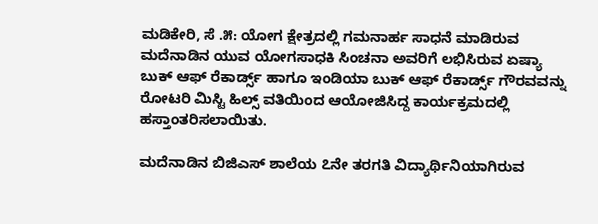ಮಡಿಕೇರಿ, ಸೆ .೫: ಯೋಗ ಕ್ಷೇತ್ರದಲ್ಲಿ ಗಮನಾರ್ಹ ಸಾಧನೆ ಮಾಡಿರುವ ಮದೆನಾಡಿನ ಯುವ ಯೋಗಸಾಧಕಿ ಸಿಂಚನಾ ಅವರಿಗೆ ಲಭಿಸಿರುವ ಏಷ್ಯಾ ಬುಕ್ ಆಫ್ ರೆಕಾರ್ಡ್ಸ್ ಹಾಗೂ ಇಂಡಿಯಾ ಬುಕ್ ಆಫ್ ರೆಕಾರ್ಡ್ಸ್ ಗೌರವವನ್ನು ರೋಟರಿ ಮಿಸ್ಟಿ ಹಿಲ್ಸ್ ವತಿಯಿಂದ ಆಯೋಜಿಸಿದ್ದ ಕಾರ್ಯಕ್ರಮದಲ್ಲಿ ಹಸ್ತಾಂತರಿಸಲಾಯಿತು.

ಮದೆನಾಡಿನ ಬಿಜಿಎಸ್ ಶಾಲೆಯ ೭ನೇ ತರಗತಿ ವಿದ್ಯಾರ್ಥಿನಿಯಾಗಿರುವ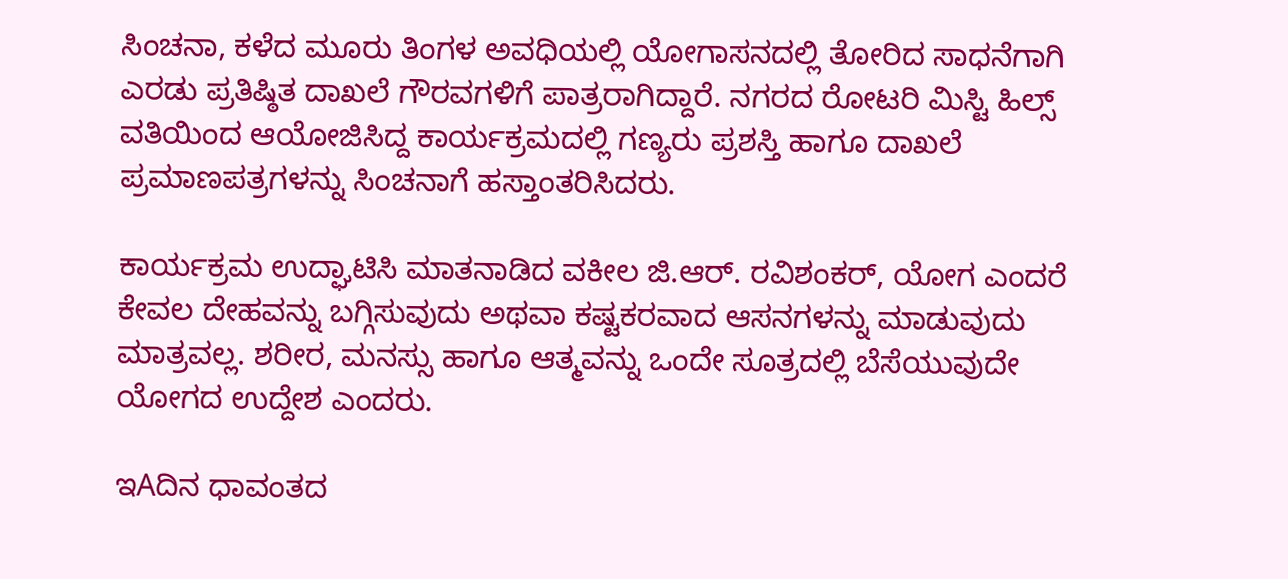ಸಿಂಚನಾ, ಕಳೆದ ಮೂರು ತಿಂಗಳ ಅವಧಿಯಲ್ಲಿ ಯೋಗಾಸನದಲ್ಲಿ ತೋರಿದ ಸಾಧನೆಗಾಗಿ ಎರಡು ಪ್ರತಿಷ್ಠಿತ ದಾಖಲೆ ಗೌರವಗಳಿಗೆ ಪಾತ್ರರಾಗಿದ್ದಾರೆ. ನಗರದ ರೋಟರಿ ಮಿಸ್ಟಿ ಹಿಲ್ಸ್ ವತಿಯಿಂದ ಆಯೋಜಿಸಿದ್ದ ಕಾರ್ಯಕ್ರಮದಲ್ಲಿ ಗಣ್ಯರು ಪ್ರಶಸ್ತಿ ಹಾಗೂ ದಾಖಲೆ ಪ್ರಮಾಣಪತ್ರಗಳನ್ನು ಸಿಂಚನಾಗೆ ಹಸ್ತಾಂತರಿಸಿದರು.

ಕಾರ್ಯಕ್ರಮ ಉದ್ಘಾಟಿಸಿ ಮಾತನಾಡಿದ ವಕೀಲ ಜಿ.ಆರ್. ರವಿಶಂಕರ್, ಯೋಗ ಎಂದರೆ ಕೇವಲ ದೇಹವನ್ನು ಬಗ್ಗಿಸುವುದು ಅಥವಾ ಕಷ್ಟಕರವಾದ ಆಸನಗಳನ್ನು ಮಾಡುವುದು ಮಾತ್ರವಲ್ಲ. ಶರೀರ, ಮನಸ್ಸು ಹಾಗೂ ಆತ್ಮವನ್ನು ಒಂದೇ ಸೂತ್ರದಲ್ಲಿ ಬೆಸೆಯುವುದೇ ಯೋಗದ ಉದ್ದೇಶ ಎಂದರು.

ಇAದಿನ ಧಾವಂತದ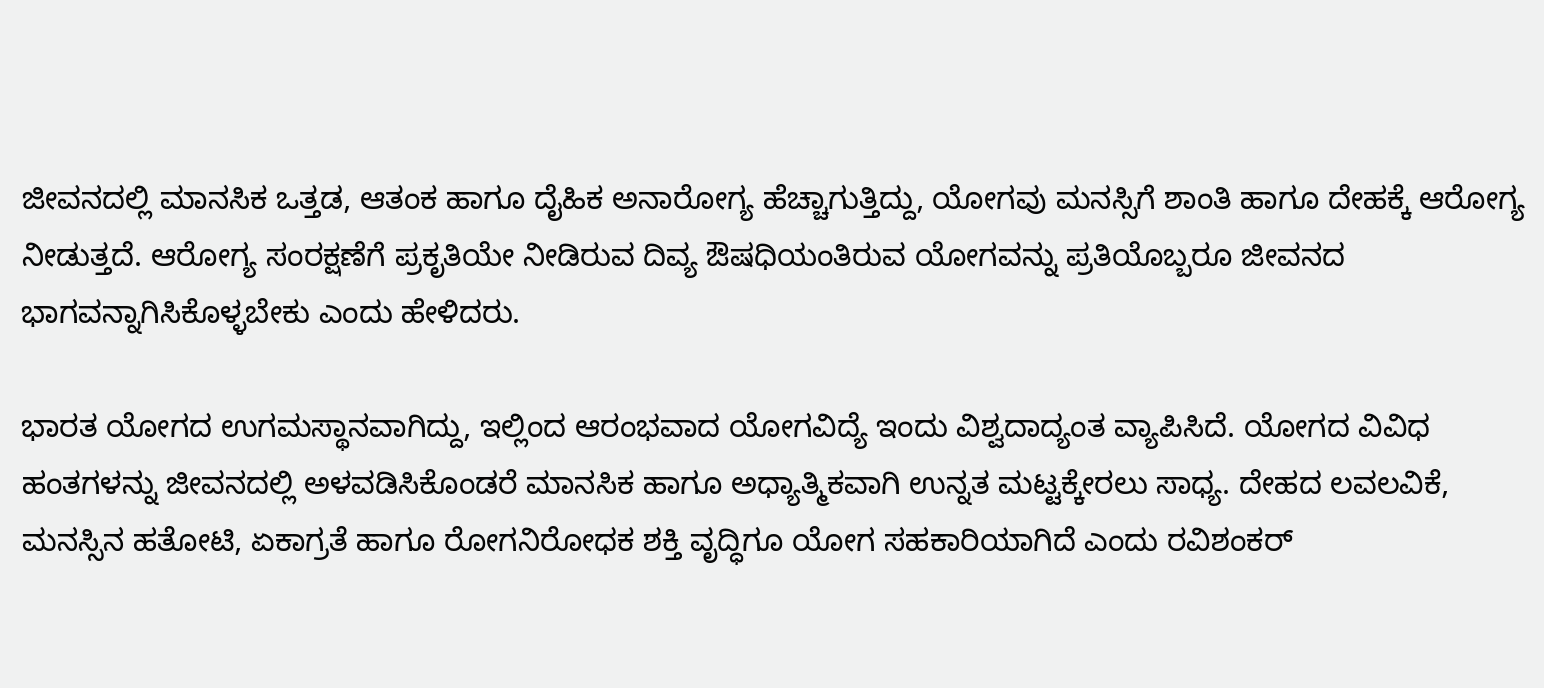ಜೀವನದಲ್ಲಿ ಮಾನಸಿಕ ಒತ್ತಡ, ಆತಂಕ ಹಾಗೂ ದೈಹಿಕ ಅನಾರೋಗ್ಯ ಹೆಚ್ಚಾಗುತ್ತಿದ್ದು, ಯೋಗವು ಮನಸ್ಸಿಗೆ ಶಾಂತಿ ಹಾಗೂ ದೇಹಕ್ಕೆ ಆರೋಗ್ಯ ನೀಡುತ್ತದೆ. ಆರೋಗ್ಯ ಸಂರಕ್ಷಣೆಗೆ ಪ್ರಕೃತಿಯೇ ನೀಡಿರುವ ದಿವ್ಯ ಔಷಧಿಯಂತಿರುವ ಯೋಗವನ್ನು ಪ್ರತಿಯೊಬ್ಬರೂ ಜೀವನದ ಭಾಗವನ್ನಾಗಿಸಿಕೊಳ್ಳಬೇಕು ಎಂದು ಹೇಳಿದರು.

ಭಾರತ ಯೋಗದ ಉಗಮಸ್ಥಾನವಾಗಿದ್ದು, ಇಲ್ಲಿಂದ ಆರಂಭವಾದ ಯೋಗವಿದ್ಯೆ ಇಂದು ವಿಶ್ವದಾದ್ಯಂತ ವ್ಯಾಪಿಸಿದೆ. ಯೋಗದ ವಿವಿಧ ಹಂತಗಳನ್ನು ಜೀವನದಲ್ಲಿ ಅಳವಡಿಸಿಕೊಂಡರೆ ಮಾನಸಿಕ ಹಾಗೂ ಅಧ್ಯಾತ್ಮಿಕವಾಗಿ ಉನ್ನತ ಮಟ್ಟಕ್ಕೇರಲು ಸಾಧ್ಯ. ದೇಹದ ಲವಲವಿಕೆ, ಮನಸ್ಸಿನ ಹತೋಟಿ, ಏಕಾಗ್ರತೆ ಹಾಗೂ ರೋಗನಿರೋಧಕ ಶಕ್ತಿ ವೃದ್ಧಿಗೂ ಯೋಗ ಸಹಕಾರಿಯಾಗಿದೆ ಎಂದು ರವಿಶಂಕರ್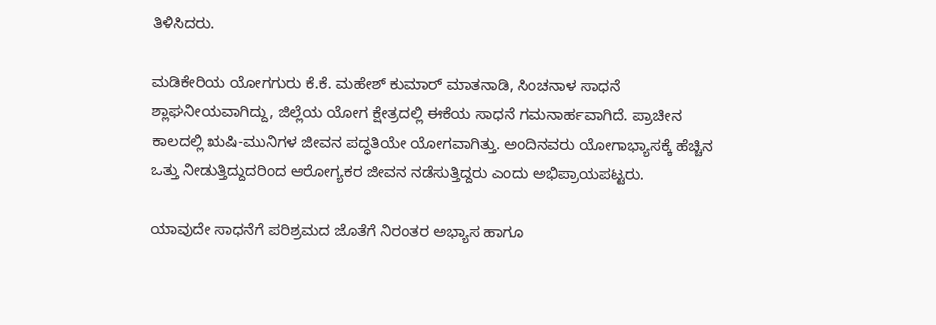ತಿಳಿಸಿದರು.

ಮಡಿಕೇರಿಯ ಯೋಗಗುರು ಕೆ.ಕೆ. ಮಹೇಶ್ ಕುಮಾರ್ ಮಾತನಾಡಿ, ಸಿಂಚನಾಳ ಸಾಧನೆ ಶ್ಲಾಘನೀಯವಾಗಿದ್ದು, ಜಿಲ್ಲೆಯ ಯೋಗ ಕ್ಷೇತ್ರದಲ್ಲಿ ಈಕೆಯ ಸಾಧನೆ ಗಮನಾರ್ಹವಾಗಿದೆ. ಪ್ರಾಚೀನ ಕಾಲದಲ್ಲಿ ಋಷಿ-ಮುನಿಗಳ ಜೀವನ ಪದ್ಧತಿಯೇ ಯೋಗವಾಗಿತ್ತು. ಅಂದಿನವರು ಯೋಗಾಭ್ಯಾಸಕ್ಕೆ ಹೆಚ್ಚಿನ ಒತ್ತು ನೀಡುತ್ತಿದ್ದುದರಿಂದ ಆರೋಗ್ಯಕರ ಜೀವನ ನಡೆಸುತ್ತಿದ್ದರು ಎಂದು ಅಭಿಪ್ರಾಯಪಟ್ಟರು.

ಯಾವುದೇ ಸಾಧನೆಗೆ ಪರಿಶ್ರಮದ ಜೊತೆಗೆ ನಿರಂತರ ಅಭ್ಯಾಸ ಹಾಗೂ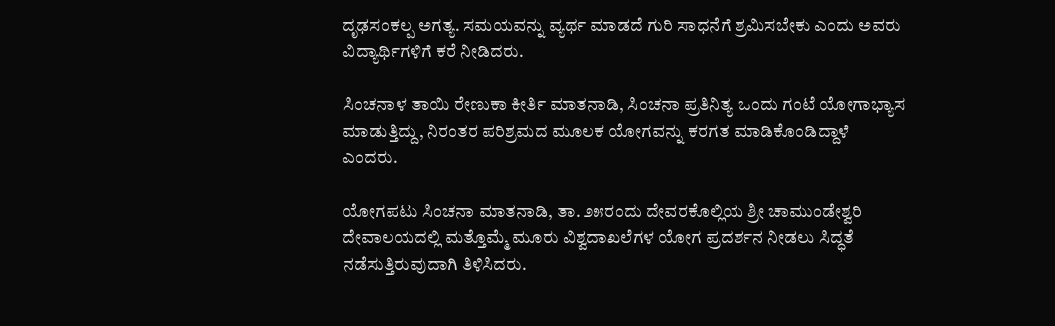ದೃಢಸಂಕಲ್ಪ ಅಗತ್ಯ. ಸಮಯವನ್ನು ವ್ಯರ್ಥ ಮಾಡದೆ ಗುರಿ ಸಾಧನೆಗೆ ಶ್ರಮಿಸಬೇಕು ಎಂದು ಅವರು ವಿದ್ಯಾರ್ಥಿಗಳಿಗೆ ಕರೆ ನೀಡಿದರು.

ಸಿಂಚನಾಳ ತಾಯಿ ರೇಣುಕಾ ಕೀರ್ತಿ ಮಾತನಾಡಿ, ಸಿಂಚನಾ ಪ್ರತಿನಿತ್ಯ ಒಂದು ಗಂಟೆ ಯೋಗಾಭ್ಯಾಸ ಮಾಡುತ್ತಿದ್ದು, ನಿರಂತರ ಪರಿಶ್ರಮದ ಮೂಲಕ ಯೋಗವನ್ನು ಕರಗತ ಮಾಡಿಕೊಂಡಿದ್ದಾಳೆ ಎಂದರು.

ಯೋಗಪಟು ಸಿಂಚನಾ ಮಾತನಾಡಿ, ತಾ. ೨೫ರಂದು ದೇವರಕೊಲ್ಲಿಯ ಶ್ರೀ ಚಾಮುಂಡೇಶ್ವರಿ ದೇವಾಲಯದಲ್ಲಿ ಮತ್ತೊಮ್ಮೆ ಮೂರು ವಿಶ್ವದಾಖಲೆಗಳ ಯೋಗ ಪ್ರದರ್ಶನ ನೀಡಲು ಸಿದ್ಧತೆ ನಡೆಸುತ್ತಿರುವುದಾಗಿ ತಿಳಿಸಿದರು.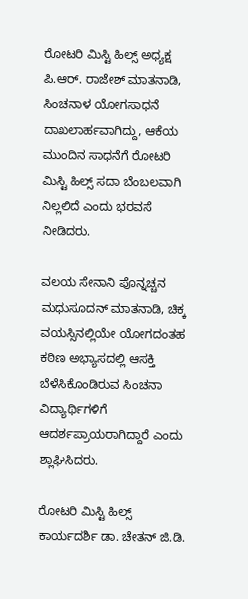ರೋಟರಿ ಮಿಸ್ಟಿ ಹಿಲ್ಸ್ ಅಧ್ಯಕ್ಷ ಪಿ.ಆರ್. ರಾಜೇಶ್ ಮಾತನಾಡಿ, ಸಿಂಚನಾಳ ಯೋಗಸಾಧನೆ ದಾಖಲಾರ್ಹವಾಗಿದ್ದು, ಆಕೆಯ ಮುಂದಿನ ಸಾಧನೆಗೆ ರೋಟರಿ ಮಿಸ್ಟಿ ಹಿಲ್ಸ್ ಸದಾ ಬೆಂಬಲವಾಗಿ ನಿಲ್ಲಲಿದೆ ಎಂದು ಭರವಸೆ ನೀಡಿದರು.

ವಲಯ ಸೇನಾನಿ ಪೊನ್ನಚ್ಚನ ಮಧುಸೂದನ್ ಮಾತನಾಡಿ, ಚಿಕ್ಕ ವಯಸ್ಸಿನಲ್ಲಿಯೇ ಯೋಗದಂತಹ ಕಠಿಣ ಅಭ್ಯಾಸದಲ್ಲಿ ಆಸಕ್ತಿ ಬೆಳೆಸಿಕೊಂಡಿರುವ ಸಿಂಚನಾ ವಿದ್ಯಾರ್ಥಿಗಳಿಗೆ ಆದರ್ಶಪ್ರಾಯರಾಗಿದ್ದಾರೆ ಎಂದು ಶ್ಲಾಘಿಸಿದರು.

ರೋಟರಿ ಮಿಸ್ಟಿ ಹಿಲ್ಸ್ ಕಾರ್ಯದರ್ಶಿ ಡಾ. ಚೇತನ್ ಜಿ.ಡಿ.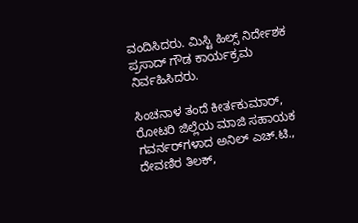ವಂದಿಸಿದರು. ಮಿಸ್ಟಿ ಹಿಲ್ಸ್ ನಿರ್ದೇಶಕ ಪ್ರಸಾದ್ ಗೌಡ ಕಾರ್ಯಕ್ರಮ ನಿರ್ವಹಿಸಿದರು.

ಸಿಂಚನಾಳ ತಂದೆ ಕೀರ್ತಕುಮಾರ್, ರೋಟರಿ ಜಿಲ್ಲೆಯ ಮಾಜಿ ಸಹಾಯಕ ಗವರ್ನರ್‌ಗಳಾದ ಅನಿಲ್ ಎಚ್.ಟಿ., ದೇವಣಿರ ತಿಲಕ್,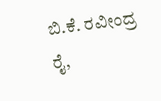ಬಿ.ಕೆ. ರವೀಂದ್ರ ರೈ,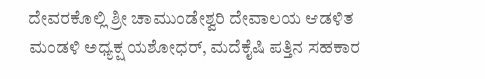ದೇವರಕೊಲ್ಲಿ ಶ್ರೀ ಚಾಮುಂಡೇಶ್ವರಿ ದೇವಾಲಯ ಆಡಳಿತ ಮಂಡಳಿ ಅಧ್ಯಕ್ಷ ಯಶೋಧರ್, ಮದೆಕೈಷಿ ಪತ್ತಿನ ಸಹಕಾರ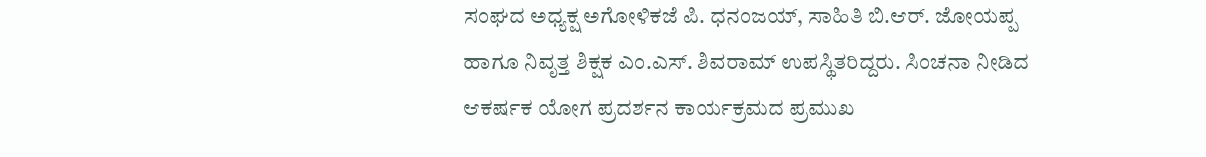ಸಂಘದ ಅಧ್ಯಕ್ಷ ಅಗೋಳಿಕಜೆ ಪಿ. ಧನಂಜಯ್, ಸಾಹಿತಿ ಬಿ.ಆರ್. ಜೋಯಪ್ಪ ಹಾಗೂ ನಿವೃತ್ತ ಶಿಕ್ಷಕ ಎಂ.ಎಸ್. ಶಿವರಾಮ್ ಉಪಸ್ಥಿತರಿದ್ದರು. ಸಿಂಚನಾ ನೀಡಿದ ಆಕರ್ಷಕ ಯೋಗ ಪ್ರದರ್ಶನ ಕಾರ್ಯಕ್ರಮದ ಪ್ರಮುಖ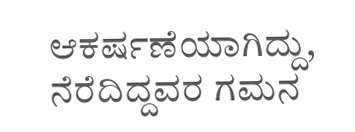ಆಕರ್ಷಣೆಯಾಗಿದ್ದು, ನೆರೆದಿದ್ದವರ ಗಮನ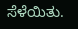ಸೆಳೆಯಿತು.